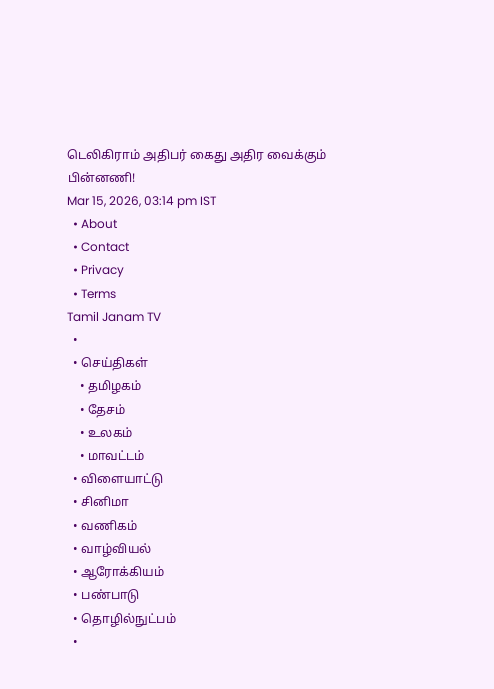டெலிகிராம் அதிபர் கைது அதிர வைக்கும் பின்னணி!
Mar 15, 2026, 03:14 pm IST
  • About
  • Contact
  • Privacy
  • Terms
Tamil Janam TV
  •
  • செய்திகள்
    • தமிழகம்
    • தேசம்
    • உலகம்
    • மாவட்டம்
  • விளையாட்டு
  • சினிமா
  • வணிகம்
  • வாழ்வியல்
  • ஆரோக்கியம்
  • பண்பாடு
  • தொழில்நுட்பம்
  •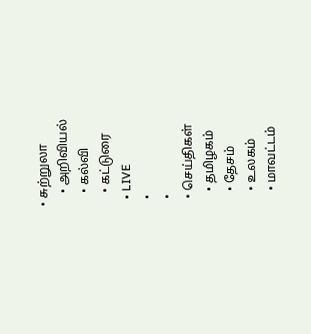• சுற்றுலா
    • அறிவியல்
    • கல்வி
    • கட்டுரை
  • LIVE
  •
  •
  • செய்திகள்
    • தமிழகம்
    • தேசம்
    • உலகம்
    • மாவட்டம்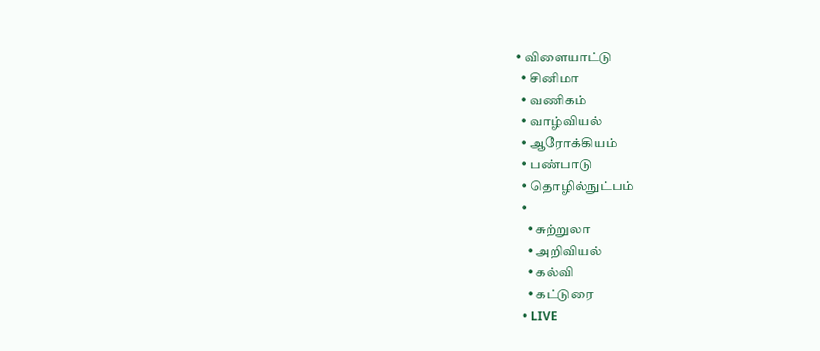• விளையாட்டு
  • சினிமா
  • வணிகம்
  • வாழ்வியல்
  • ஆரோக்கியம்
  • பண்பாடு
  • தொழில்நுட்பம்
  •
    • சுற்றுலா
    • அறிவியல்
    • கல்வி
    • கட்டுரை
  • LIVE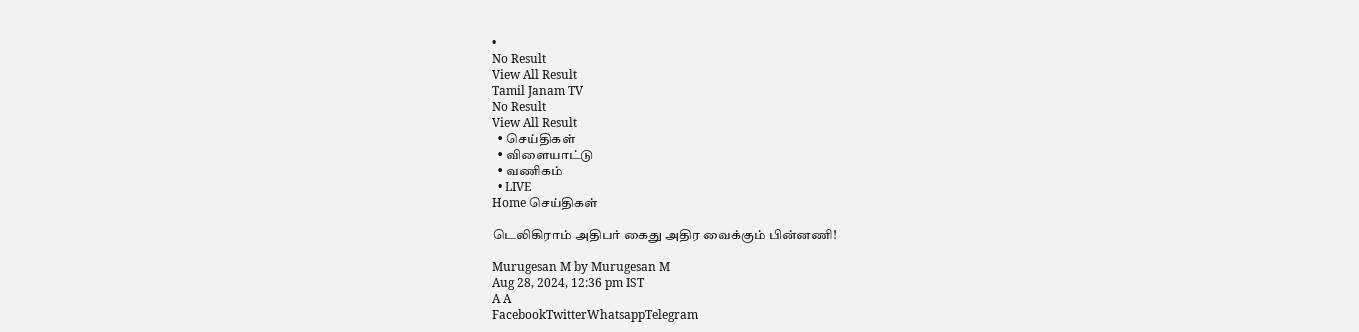•
No Result
View All Result
Tamil Janam TV
No Result
View All Result
  • செய்திகள்
  • விளையாட்டு
  • வணிகம்
  • LIVE
Home செய்திகள்

டெலிகிராம் அதிபர் கைது அதிர வைக்கும் பின்னணி!

Murugesan M by Murugesan M
Aug 28, 2024, 12:36 pm IST
A A
FacebookTwitterWhatsappTelegram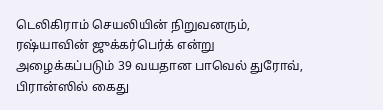டெலிகிராம் செயலியின் நிறுவனரும், ரஷ்யாவின் ஜுக்கர்பெர்க் என்று அழைக்கப்படும் 39 வயதான பாவெல் துரோவ், பிரான்ஸில் கைது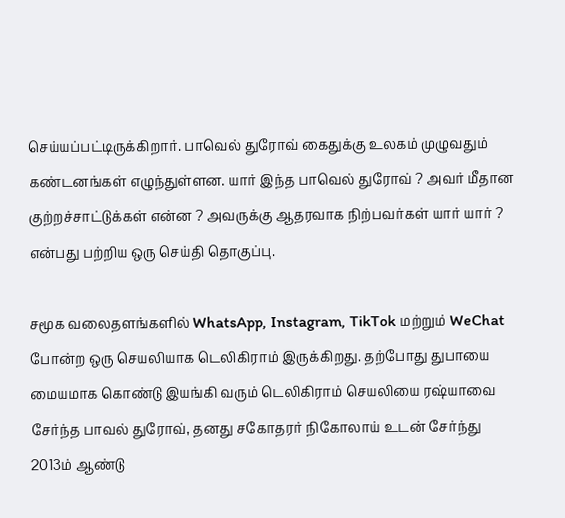செய்யப்பட்டிருக்கிறார். பாவெல் துரோவ் கைதுக்கு உலகம் முழுவதும் கண்டனங்கள் எழுந்துள்ளன. யார் இந்த பாவெல் துரோவ் ? அவர் மீதான குற்றச்சாட்டுக்கள் என்ன ? அவருக்கு ஆதரவாக நிற்பவர்கள் யார் யார் ? என்பது பற்றிய ஒரு செய்தி தொகுப்பு.

சமூக வலைதளங்களில் WhatsApp, Instagram, TikTok மற்றும் WeChat போன்ற ஒரு செயலியாக டெலிகிராம் இருக்கிறது. தற்போது துபாயை மையமாக கொண்டு இயங்கி வரும் டெலிகிராம் செயலியை ரஷ்யாவை சேர்ந்த பாவல் துரோவ், தனது சகோதரர் நிகோலாய் உடன் சேர்ந்து 2013ம் ஆண்டு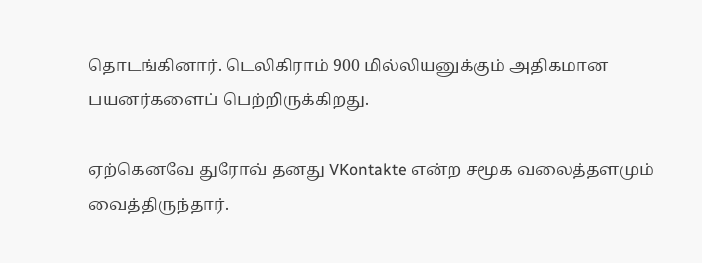தொடங்கினார். டெலிகிராம் 900 மில்லியனுக்கும் அதிகமான பயனர்களைப் பெற்றிருக்கிறது.

ஏற்கெனவே துரோவ் தனது VKontakte என்ற சமூக வலைத்தளமும் வைத்திருந்தார்.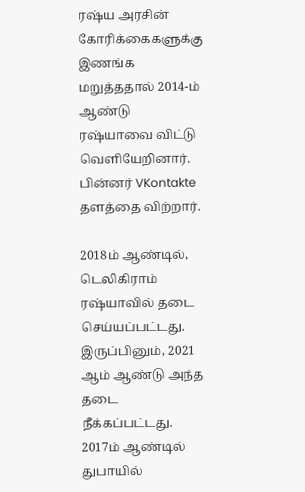ரஷ்ய அரசின் கோரிக்கைகளுக்கு இணங்க மறுத்ததால் 2014-ம் ஆண்டு ரஷ்யாவை விட்டு வெளியேறினார். பின்னர் VKontakte தளத்தை விற்றார்.

2018ம் ஆண்டில், டெலிகிராம் ரஷ்யாவில் தடை செய்யப்பட்டது. இருப்பினும், 2021 ஆம் ஆண்டு அந்த தடை நீக்கப்பட்டது. 2017ம் ஆண்டில் துபாயில்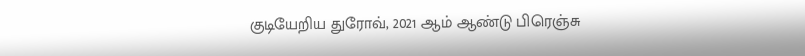குடியேறிய துரோவ், 2021 ஆம் ஆண்டு பிரெஞ்சு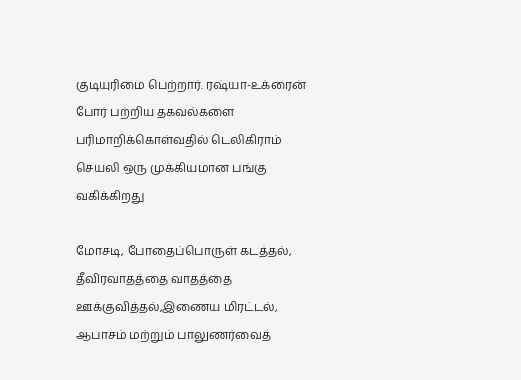குடியுரிமை பெற்றார். ரஷ்யா-உக்ரைன் போர் பற்றிய தகவல்களை பரிமாறிக்கொள்வதில் டெலிகிராம் செயலி ஒரு முக்கியமான பங்கு வகிக்கிறது

மோசடி, போதைப்பொருள் கடத்தல், தீவிரவாதத்தை வாதத்தை ஊக்குவித்தல்,இணைய மிரட்டல், ஆபாசம் மற்றும் பாலுணர்வைத்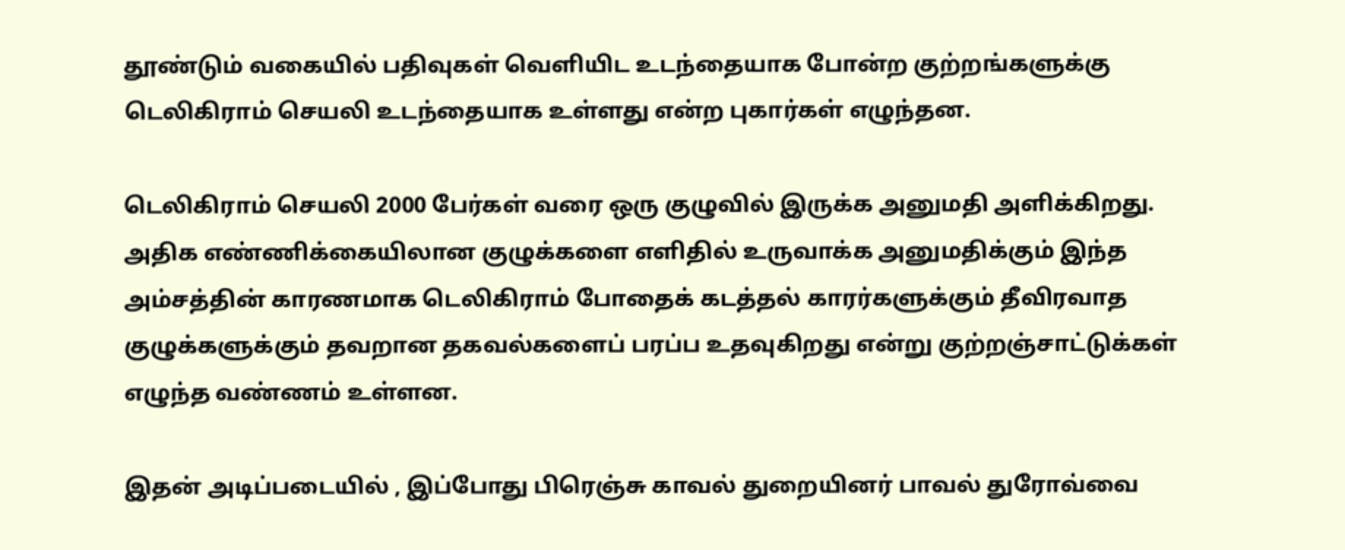தூண்டும் வகையில் பதிவுகள் வெளியிட உடந்தையாக போன்ற குற்றங்களுக்கு டெலிகிராம் செயலி உடந்தையாக உள்ளது என்ற புகார்கள் எழுந்தன.

டெலிகிராம் செயலி 2000 பேர்கள் வரை ஒரு குழுவில் இருக்க அனுமதி அளிக்கிறது. அதிக எண்ணிக்கையிலான குழுக்களை எளிதில் உருவாக்க அனுமதிக்கும் இந்த அம்சத்தின் காரணமாக டெலிகிராம் போதைக் கடத்தல் காரர்களுக்கும் தீவிரவாத குழுக்களுக்கும் தவறான தகவல்களைப் பரப்ப உதவுகிறது என்று குற்றஞ்சாட்டுக்கள் எழுந்த வண்ணம் உள்ளன.

இதன் அடிப்படையில் , இப்போது பிரெஞ்சு காவல் துறையினர் பாவல் துரோவ்வை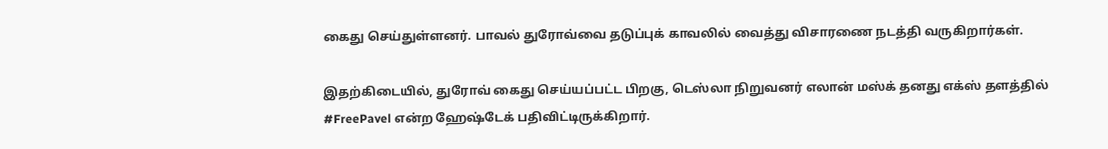கைது செய்துள்ளனர். பாவல் துரோவ்வை தடுப்புக் காவலில் வைத்து விசாரணை நடத்தி வருகிறார்கள்.

இதற்கிடையில், துரோவ் கைது செய்யப்பட்ட பிறகு, டெஸ்லா நிறுவனர் எலான் மஸ்க் தனது எக்ஸ் தளத்தில் #FreePavel என்ற ஹேஷ்டேக் பதிவிட்டிருக்கிறார்.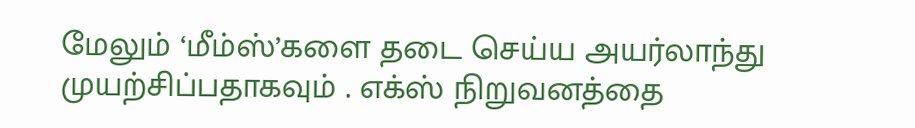மேலும் ‘மீம்ஸ்’களை தடை செய்ய அயர்லாந்து முயற்சிப்பதாகவும் . எக்ஸ் நிறுவனத்தை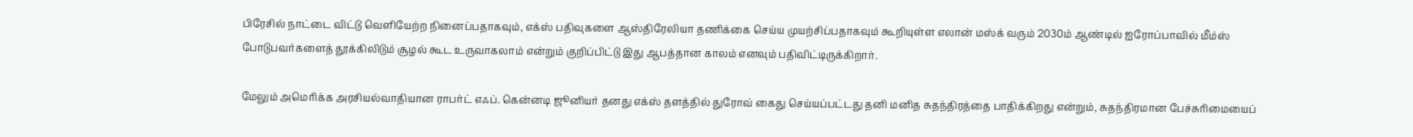பிரேசில் நாட்டை விட்டு வெளியேற்ற நினைப்பதாகவும், எக்ஸ் பதிவுகளை ஆஸ்திரேலியா தணிக்கை செய்ய முயற்சிப்பதாகவும் கூறியுள்ள எலான் மஸ்க் வரும் 2030ம் ஆண்டில் ஐரோப்பாவில் மீம்ஸ் போடுபவர்களைத் தூக்கிலிடும் சூழல் கூட உருவாகலாம் என்றும் குறிப்பிட்டு இது ஆபத்தான காலம் எனவும் பதிவிட்டிருக்கிறார்.

மேலும் அமெரிக்க அரசியல்வாதியான ராபர்ட் எஃப். கென்னடி ஜூனியர் தனது எக்ஸ் தளத்தில் துரோவ் கைது செய்யப்பட்டது தனி மனித சுதந்திரத்தை பாதிக்கிறது என்றும், சுதந்திரமான பேச்சுரிமையைப்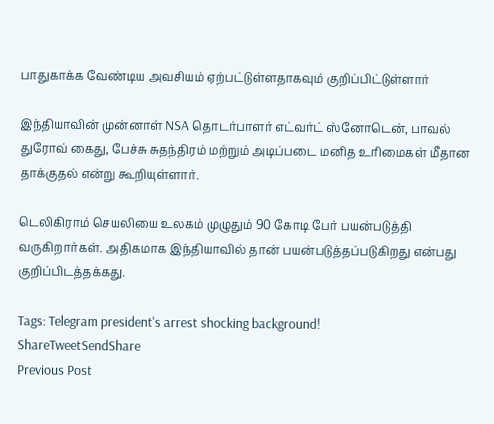பாதுகாக்க வேண்டிய அவசியம் ஏற்பட்டுள்ளதாகவும் குறிப்பிட்டுள்ளார்

இந்தியாவின் முன்னாள் NSA தொடர்பாளர் எட்வர்ட் ஸ்னோடென், பாவல் துரோவ் கைது, பேச்சு சுதந்திரம் மற்றும் அடிப்படை மனித உரிமைகள் மீதான தாக்குதல் என்று கூறியுள்ளார்.

டெலிகிராம் செயலியை உலகம் முழுதும் 90 கோடி பேர் பயன்படுத்தி வருகிறார்கள். அதிகமாக இந்தியாவில் தான் பயன்படுத்தப்படுகிறது என்பது குறிப்பிடத்தக்கது.

Tags: Telegram president's arrest shocking background!
ShareTweetSendShare
Previous Post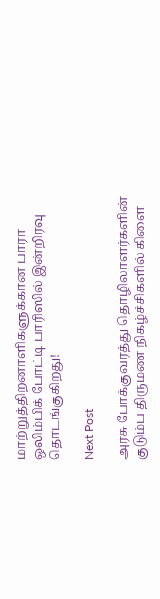மாற்றுத்திறனாளிகளுக்கான பாரா ஒலிம்பிக் போட்டி பாரிஸில் இன்றிரவு தொடங்குகிறது!

Next Post

அரசு போக்குவரத்து தொழிலாளர்களின் குடும்ப திருமண நிகழ்ச்சிகளில் கிளை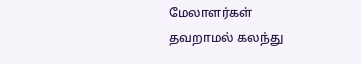மேலாளர்கள் தவறாமல் கலந்து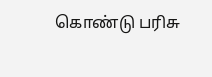கொண்டு பரிசு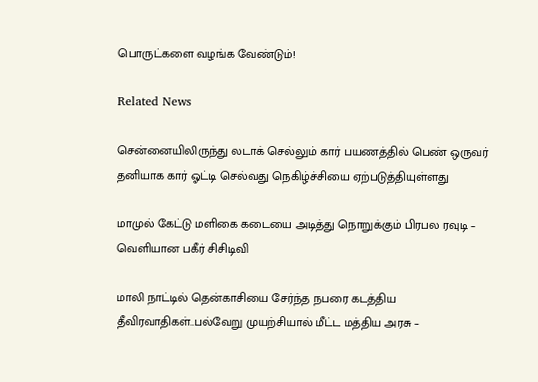பொருட்களை வழங்க வேண்டும்!

Related News

சென்னையிலிருந்து லடாக் செல்லும் கார் பயணத்தில் பெண் ஒருவர் தனியாக கார் ஓட்டி செல்வது நெகிழ்ச்சியை ஏற்படுத்தியுள்ளது

மாமுல் கேட்டு மளிகை கடையை அடித்து நொறுக்கும் பிரபல ரவுடி – வெளியான பகீர் சிசிடிவி

மாலி நாட்டில் தென்காசியை சேர்ந்த நபரை கடத்திய தீவிரவாதிகள்..பல்வேறு முயற்சியால் மீட்ட மத்திய அரசு –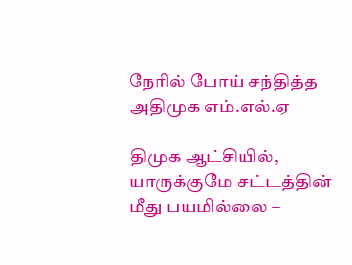நேரில் போய் சந்தித்த அதிமுக எம்.எல்.ஏ

திமுக ஆட்சியில், யாருக்குமே சட்டத்தின் மீது பயமில்லை –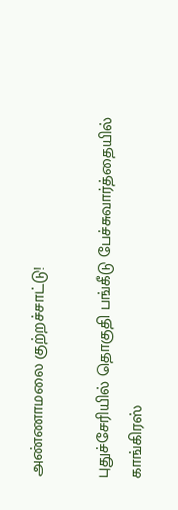அண்ணாமலை குற்றச்சாட்டு!

புதுச்சேரியில் தொகுதி பங்கீடு பேச்சுவார்த்தையில் காங்கிரஸ்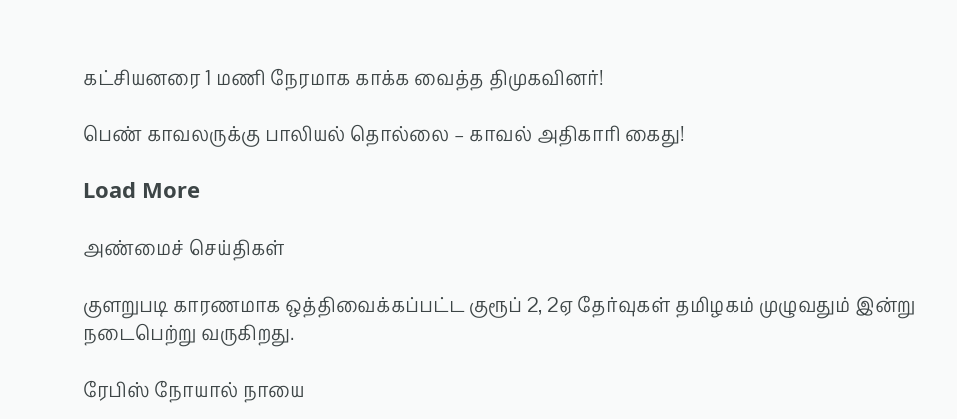கட்சியனரை 1 மணி நேரமாக காக்க வைத்த திமுகவினர்!

பெண் காவலருக்கு பாலியல் தொல்லை – காவல் அதிகாரி கைது!

Load More

அண்மைச் செய்திகள்

குளறுபடி காரணமாக ஒத்திவைக்கப்பட்ட குரூப் 2, 2ஏ தேர்வுகள் தமிழகம் முழுவதும் இன்று நடைபெற்று வருகிறது.

ரேபிஸ் நோயால் நாயை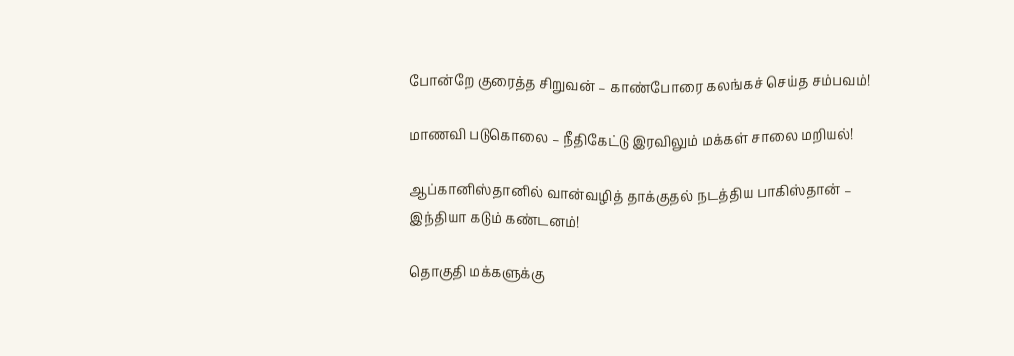போன்றே குரைத்த சிறுவன் – காண்போரை கலங்கச் செய்த சம்பவம்!

மாணவி படுகொலை – நீதிகேட்டு இரவிலும் மக்கள் சாலை மறியல்!

ஆப்கானிஸ்தானில் வான்வழித் தாக்குதல் நடத்திய பாகிஸ்தான் – இந்தியா கடும் கண்டனம்!

தொகுதி மக்களுக்கு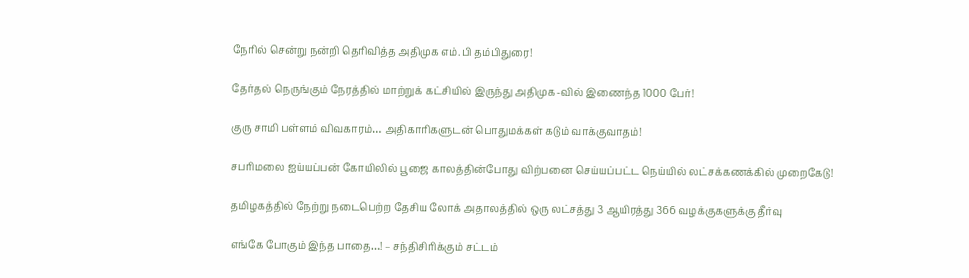நேரில் சென்று நன்றி தெரிவித்த அதிமுக எம்.பி தம்பிதுரை!

தேர்தல் நெருங்கும் நேரத்தில் மாற்றுக் கட்சியில் இருந்து அதிமுக-வில் இணைந்த 1000 பேர்!

குரு சாமி பள்ளம் விவகாரம்… அதிகாரிகளுடன் பொதுமக்கள் கடும் வாக்குவாதம்!

சபரிமலை ஐய்யப்பன் கோயிலில் பூஜை காலத்தின்போது விற்பனை செய்யப்பட்ட நெய்யில் லட்சக்கணக்கில் முறைகேடு!

தமிழகத்தில் நேற்று நடைபெற்ற தேசிய லோக் அதாலத்தில் ஒரு லட்சத்து 3 ஆயிரத்து 366 வழக்குகளுக்கு தீர்வு

எங்கே போகும் இந்த பாதை…! – சந்திசிரிக்கும் சட்டம்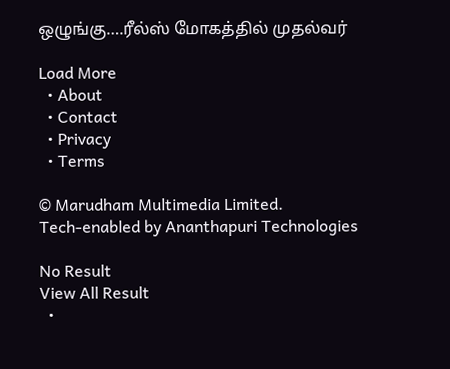ஒழுங்கு….ரீல்ஸ் மோகத்தில் முதல்வர்

Load More
  • About
  • Contact
  • Privacy
  • Terms

© Marudham Multimedia Limited.
Tech-enabled by Ananthapuri Technologies

No Result
View All Result
  •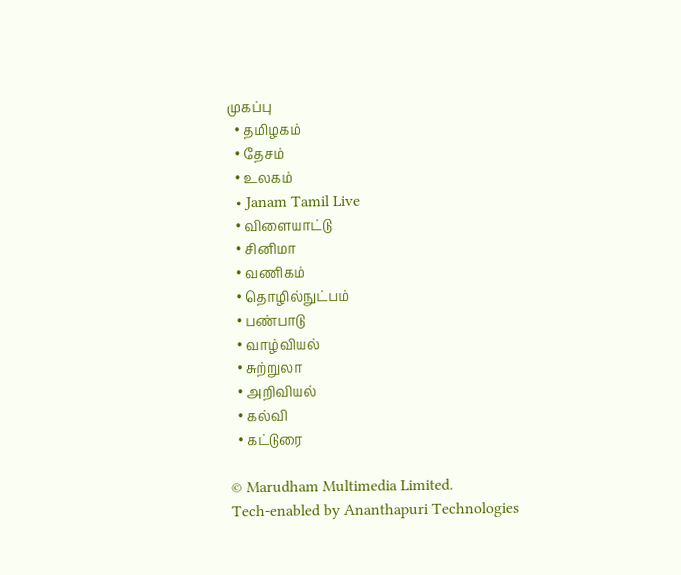முகப்பு
  • தமிழகம்
  • தேசம்
  • உலகம்
  • Janam Tamil Live
  • விளையாட்டு
  • சினிமா
  • வணிகம்
  • தொழில்நுட்பம்
  • பண்பாடு
  • வாழ்வியல்
  • சுற்றுலா
  • அறிவியல்
  • கல்வி
  • கட்டுரை

© Marudham Multimedia Limited.
Tech-enabled by Ananthapuri Technologies